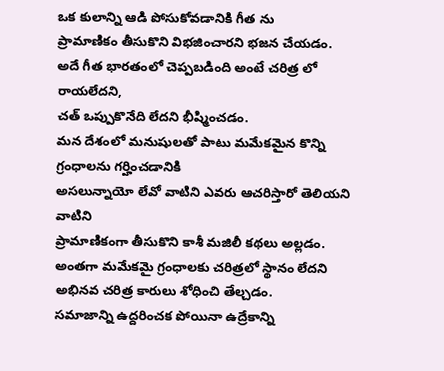ఒక కులాన్ని ఆడి పోసుకోవడానికి గీత ను
ప్రామాణికం తీసుకొని విభజించారని భజన చేయడం.
అదే గీత భారతంలో చెప్పబడింది అంటే చరిత్ర లో రాయలేదని,
చత్ ఒప్పుకొనేది లేదని భీష్మించడం.
మన దేశంలో మనుషులతో పాటు మమేకమైన కొన్ని గ్రంధాలను గర్హించడానికి
అసలున్నాయో లేవో వాటిని ఎవరు ఆచరిస్తారో తెలియని వాటిని
ప్రామాణికంగా తీసుకొని కాశీ మజిలీ కథలు అల్లడం.
అంతగా మమేకమై గ్రంధాలకు చరిత్రలో స్థానం లేదని
అభినవ చరిత్ర కారులు శోధించి తేల్చడం.
సమాజాన్ని ఉద్దరించక పోయినా ఉద్రేకాన్ని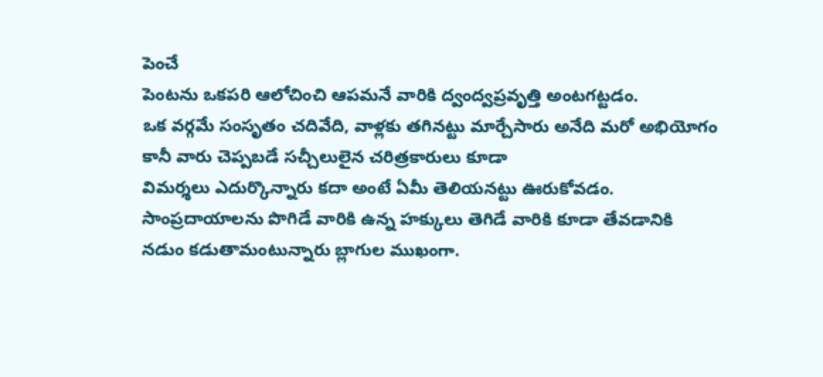పెంచే
పెంటను ఒకపరి ఆలోచించి ఆపమనే వారికి ద్వంద్వప్రవృత్తి అంటగట్టడం.
ఒక వర్గమే సంసృతం చదివేది, వాళ్లకు తగినట్టు మార్చేసారు అనేది మరో అభియోగం
కానీ వారు చెప్పబడే సచ్చీలులైన చరిత్రకారులు కూడా
విమర్శలు ఎదుర్కొన్నారు కదా అంటే ఏమీ తెలియనట్టు ఊరుకోవడం.
సాంప్రదాయాలను పొగిడే వారికి ఉన్న హక్కులు తెగిడే వారికి కూడా తేవడానికి
నడుం కడుతామంటున్నారు బ్లాగుల ముఖంగా.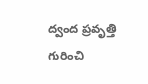ద్వంద ప్రవృత్తి గురించి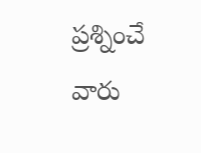ప్రశ్నించే వారు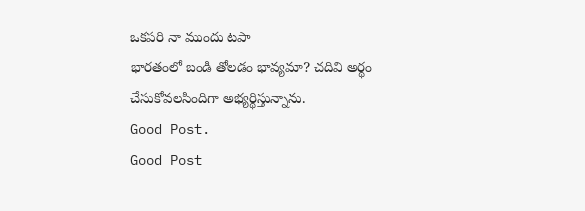ఒకపరి నా ముందు టపా
భారతంలో బండి తోలడం భావ్యమా? చదివి అర్థం చేసుకోవలసిందిగా అభ్యర్థిస్తున్నాను.
Good Post.
Good Post